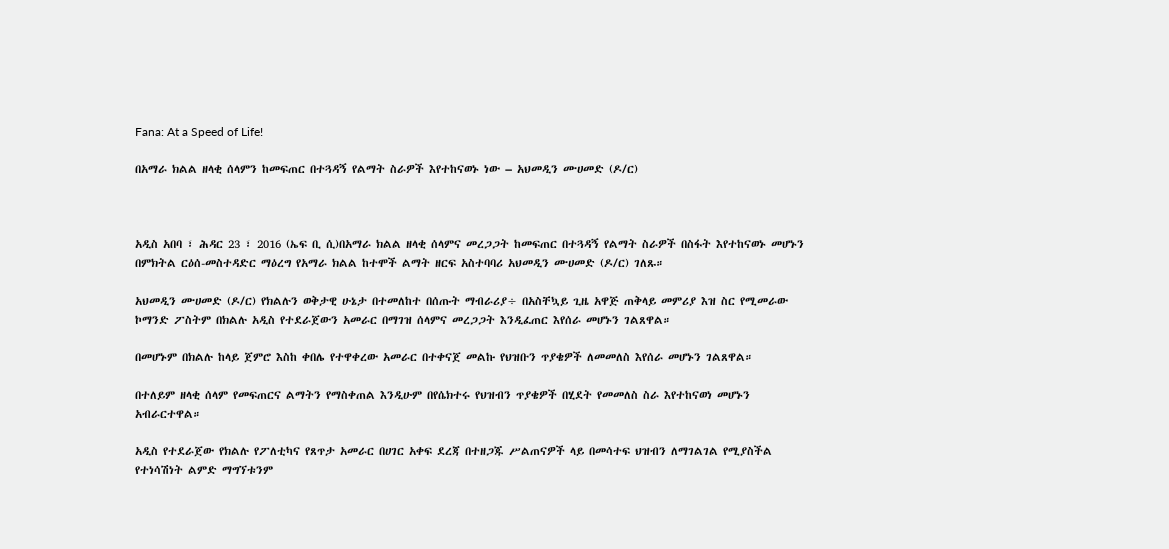Fana: At a Speed of Life!

በአማራ ክልል ዘላቂ ሰላምን ከመፍጠር በተጓዳኝ የልማት ስራዎች እየተከናወኑ ነው – አህመዲን ሙሀመድ (ዶ/ር)



አዲስ አበባ ፣ ሕዳር 23 ፣ 2016 (ኤፍ ቢ ሲ)በአማራ ክልል ዘላቂ ሰላምና መረጋጋት ከመፍጠር በተጓዳኝ የልማት ስራዎች በስፋት እየተከናወኑ መሆኑን በምክትል ርዕሰ-መስተዳድር ማዕረግ የአማራ ክልል ከተሞች ልማት ዘርፍ አስተባባሪ አህመዲን ሙሀመድ (ዶ/ር) ገለጹ።

አህመዲን ሙሀመድ (ዶ/ር) የክልሉን ወቅታዊ ሁኔታ በተመለከተ በሰጡት ማብራሪያ÷ በአስቸኳይ ጊዜ አዋጅ ጠቅላይ መምሪያ እዝ ስር የሚመራው ኮማንድ ፖስትም በክልሉ አዲስ የተደራጀውን አመራር በማገዝ ሰላምና መረጋጋት እንዲፈጠር እየሰራ መሆኑን ገልጸዋል።

በመሆኑም በክልሉ ከላይ ጀምሮ እስከ ቀበሌ የተዋቀረው አመራር በተቀናጀ መልኩ የህዝቡን ጥያቄዎች ለመመለስ እየሰራ መሆኑን ገልጸዋል።

በተለይም ዘላቂ ሰላም የመፍጠርና ልማትን የማስቀጠል እንዲሁም በየሴክተሩ የህዝብን ጥያቄዎች በሂደት የመመለስ ስራ እየተከናወነ መሆኑን አብራርተዋል።

አዲስ የተደራጀው የክልሉ የፖለቲካና የጸጥታ አመራር በሀገር አቀፍ ደረጃ በተዘጋጁ ሥልጠናዎች ላይ በመሳተፍ ህዝብን ለማገልገል የሚያስችል የተነሳሽነት ልምድ ማግኘቱንም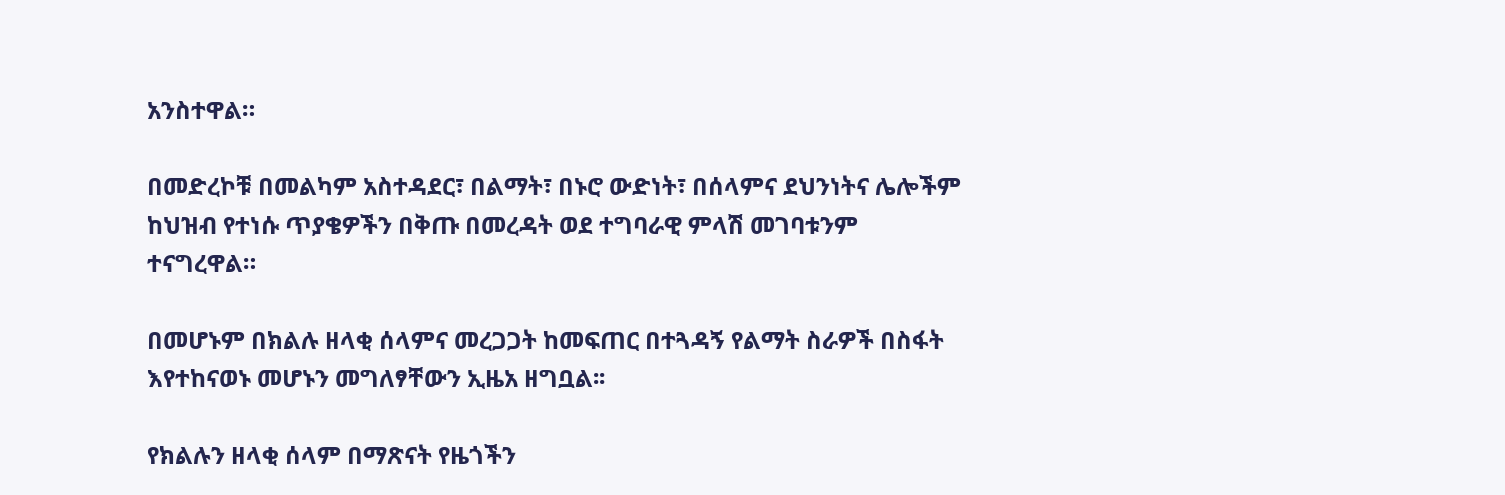አንስተዋል።

በመድረኮቹ በመልካም አስተዳደር፣ በልማት፣ በኑሮ ውድነት፣ በሰላምና ደህንነትና ሌሎችም ከህዝብ የተነሱ ጥያቄዎችን በቅጡ በመረዳት ወደ ተግባራዊ ምላሽ መገባቱንም ተናግረዋል።

በመሆኑም በክልሉ ዘላቂ ሰላምና መረጋጋት ከመፍጠር በተጓዳኝ የልማት ስራዎች በስፋት እየተከናወኑ መሆኑን መግለፃቸውን ኢዜአ ዘግቧል፡፡

የክልሉን ዘላቂ ሰላም በማጽናት የዜጎችን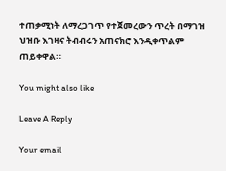ተጠቃሚነት ለማረጋገጥ የተጀመረውን ጥረት በማገዝ ህዝቡ እገዛና ትብብሩን አጠናክሮ እንዲቀጥልም ጠይቀዋል።

You might also like

Leave A Reply

Your email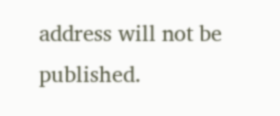address will not be published.